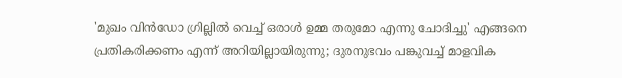'മുഖം വിൻഡോ ഗ്രില്ലിൽ വെച്ച് ഒരാൾ ഉമ്മ തരുമോ എന്നു ചോദിച്ചു' എങ്ങനെ പ്രതികരിക്കണം എന്ന് അറിയില്ലായിരുന്നു; ദുരനുഭവം പങ്കുവച്ച് മാളവിക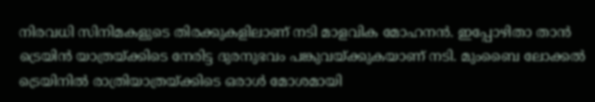നിരവധി സിനിമകളുടെ തിരക്കുകളിലാണ് നടി മാളവിക മോഹനൻ. ഇപ്പോഴിതാ താൻ ട്രെയിൻ യാത്രയ്ക്കിടെ നേരിട്ട ദുരനുഭവം പങ്കുവയ്ക്കുകയാണ് നടി. മുംബൈ ലോക്കൽ ട്രെയിനിൽ രാത്രിയാത്രയ്ക്കിടെ ഒരാൾ മോശമായി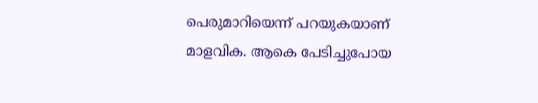പെരുമാറിയെന്ന് പറയുകയാണ് മാളവിക. ആകെ പേടിച്ചുപോയ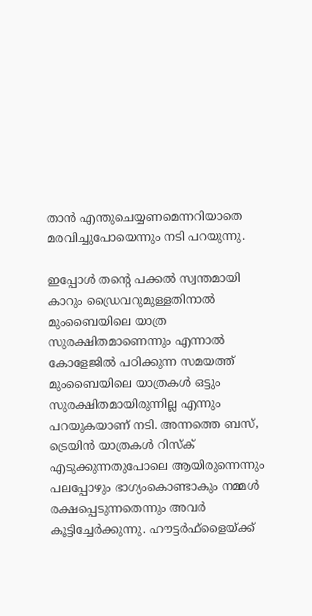താൻ എന്തുചെയ്യണമെന്നറിയാതെ മരവിച്ചുപോയെന്നും നടി പറയുന്നു.

ഇപ്പോൾ തന്റെ പക്കൽ സ്വന്തമായി കാറും ഡ്രൈവറുമുള്ളതിനാൽ മുംബൈയിലെ യാത്ര സുരക്ഷിതമാണെന്നും എന്നാൽ കോളേജിൽ പഠിക്കുന്ന സമയത്ത് മുംബൈയിലെ യാത്രകൾ ഒട്ടും സുരക്ഷിതമായിരുന്നില്ല എന്നും പറയുകയാണ് നടി. അന്നത്തെ ബസ്, ട്രെയിൻ യാത്രകൾ റിസ്‌ക് എടുക്കുന്നതുപോലെ ആയിരുന്നെന്നും പലപ്പോഴും ഭാഗ്യംകൊണ്ടാകും നമ്മൾ രക്ഷപ്പെടുന്നതെന്നും അവർ കൂട്ടിച്ചേർക്കുന്നു. ഹൗട്ടർഫ്‌ളൈയ്ക്ക്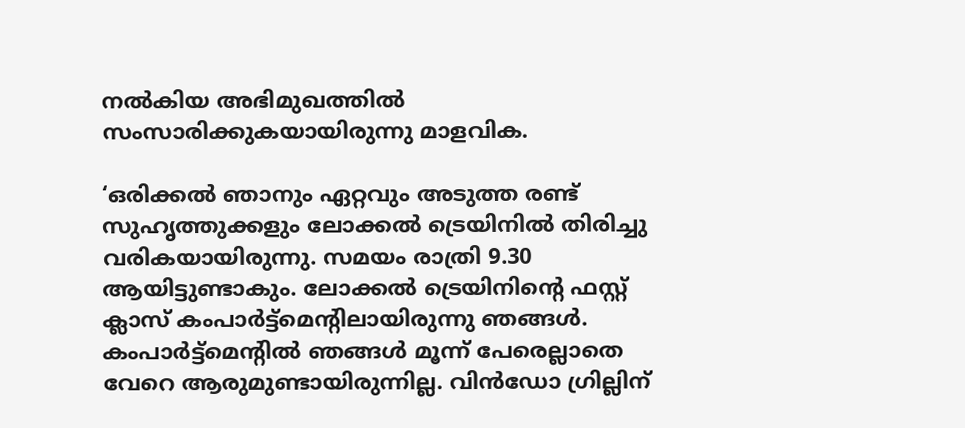നൽകിയ അഭിമുഖത്തിൽ സംസാരിക്കുകയായിരുന്നു മാളവിക.

‘ഒരിക്കൽ ഞാനും ഏറ്റവും അടുത്ത രണ്ട് സുഹൃത്തുക്കളും ലോക്കൽ ട്രെയിനിൽ തിരിച്ചു വരികയായിരുന്നു. സമയം രാത്രി 9.30 ആയിട്ടുണ്ടാകും. ലോക്കൽ ട്രെയിനിന്റെ ഫസ്റ്റ് ക്ലാസ് കംപാർ‌ട്ട്മെന്റിലായിരുന്നു ഞങ്ങൾ. കംപാർട്ട്‌മെന്റിൽ ഞങ്ങൾ മൂന്ന് പേരെല്ലാതെ വേറെ ആരുമുണ്ടായിരുന്നില്ല. വിൻഡോ ഗ്രില്ലിന്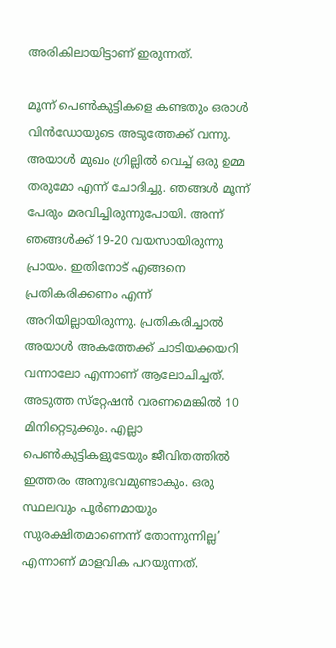അരികിലായിട്ടാണ് ഇരുന്നത്.

മൂന്ന് പെൺകുട്ടികളെ കണ്ടതും ഒരാൾ വിൻഡോയുടെ അടുത്തേക്ക് വന്നു. അയാൾ മുഖം ഗ്രില്ലിൽ വെച്ച് ഒരു ഉമ്മ തരുമോ എന്ന് ചോദിച്ചു. ഞങ്ങൾ മൂന്ന് പേരും മരവിച്ചിരുന്നുപോയി. അന്ന് ഞങ്ങൾക്ക് 19-20 വയസായിരുന്നു പ്രായം. ഇതിനോട് എങ്ങനെ പ്രതികരിക്കണം എന്ന് അറിയില്ലായിരുന്നു. പ്രതികരിച്ചാൽ അയാൾ അകത്തേക്ക് ചാടിയക്കയറി വന്നാലോ എന്നാണ് ആലോചിച്ചത്. അടുത്ത സ്‌റ്റേഷൻ വരണമെങ്കിൽ 10 മിനിറ്റെടുക്കും. എല്ലാ പെൺകുട്ടികളുടേയും ജീവിതത്തിൽ ഇത്തരം അനുഭവമുണ്ടാകും. ഒരു സ്ഥലവും പൂർണമായും സുരക്ഷിതമാണെന്ന് തോന്നുന്നില്ല’ എന്നാണ് മാളവിക പറയുന്നത്.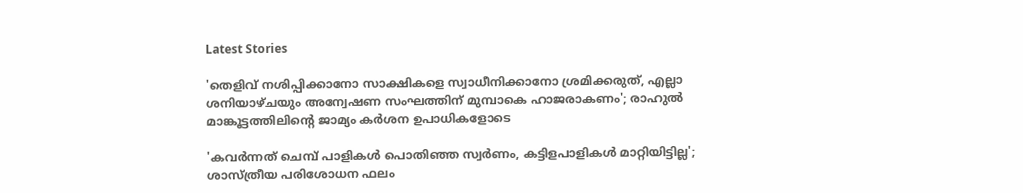Latest Stories

'തെളിവ് നശിപ്പിക്കാനോ സാക്ഷികളെ സ്വാധീനിക്കാനോ ശ്രമിക്കരുത്, എല്ലാ ശനിയാഴ്ചയും അന്വേഷണ സംഘത്തിന് മുമ്പാകെ ഹാജരാകണം'; രാഹുൽ മാങ്കൂട്ടത്തിലിന്റെ ജാമ്യം കർശന ഉപാധികളോടെ

'കവർന്നത് ചെമ്പ് പാളികൾ പൊതിഞ്ഞ സ്വർണം, കട്ടിളപാളികൾ മാറ്റിയിട്ടില്ല'; ശാസ്ത്രീയ പരിശോധന ഫലം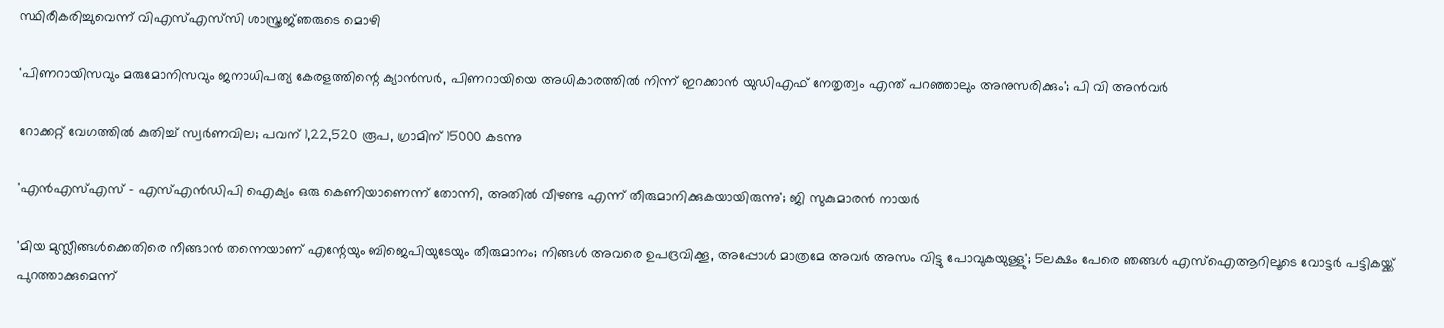സ്ഥിരീകരിച്ചുവെന്ന് വിഎസ്എസ്‍സി ശാസ്ത്രജ്‌ഞരുടെ മൊഴി

'പിണറായിസവും മരുമോനിസവും ജനാധിപത്യ കേരളത്തിന്റെ ക്യാൻസർ, പിണറായിയെ അധികാരത്തിൽ നിന്ന് ഇറക്കാൻ യുഡിഎഫ് നേതൃത്വം എന്ത്‌ പറഞ്ഞാലും അനുസരിക്കും'; പി വി അൻവർ

റോക്കറ്റ് വേഗത്തിൽ കുതിച്ച് സ്വർണവില; പവന് 1,22,520 രൂപ, ഗ്രാമിന് 15000 കടന്നു

'എന്‍എസ്എസ് - എസ്എന്‍ഡിപി ഐക്യം ഒരു കെണിയാണെന്ന് തോന്നി, അതിൽ വീഴണ്ട എന്ന് തീരുമാനിക്കുകയായിരുന്നു'; ജി സുകുമാരൻ നായർ

'മിയ മുസ്ലീങ്ങള്‍ക്കെതിരെ നീങ്ങാന്‍ തന്നെയാണ് എന്റേയും ബിജെപിയുടേയും തീരുമാനം; നിങ്ങള്‍ അവരെ ഉപദ്രവിക്കൂ, അപ്പോള്‍ മാത്രമേ അവര്‍ അസം വിട്ടു പോവുകയുള്ളു'; 5ലക്ഷം പേരെ ഞങ്ങള്‍ എസ്‌ഐആറിലൂടെ വോട്ടര്‍ പട്ടികയ്ക്ക് പുറത്താക്കുമെന്ന്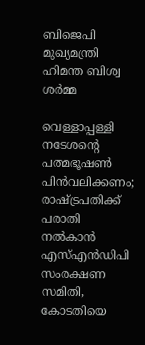ബിജെപി മുഖ്യമന്ത്രി ഹിമന്ത ബിശ്വ ശര്‍മ്മ

വെള്ളാപ്പള്ളി നടേശന്റെ പത്മഭൂഷൺ പിൻവലിക്കണം; രാഷ്ട്രപതിക്ക് പരാതി നൽകാൻ എസ്എൻഡിപി സംരക്ഷണ സമിതി, കോടതിയെ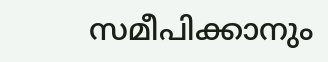സമീപിക്കാനും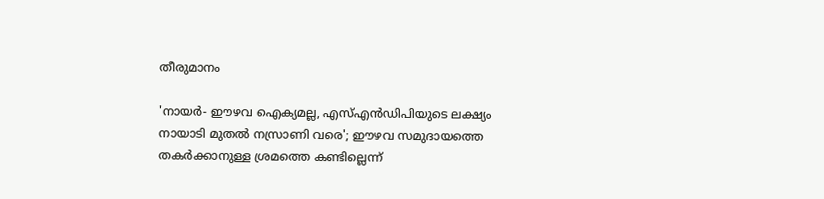തീരുമാനം

'നായർ- ഈഴവ ഐക്യമല്ല, എസ്എൻഡിപിയുടെ ലക്ഷ്യം നായാടി മുതൽ നസ്രാണി വരെ'; ഈഴവ സമുദായത്തെ തകർക്കാനുള്ള ശ്രമത്തെ കണ്ടില്ലെന്ന്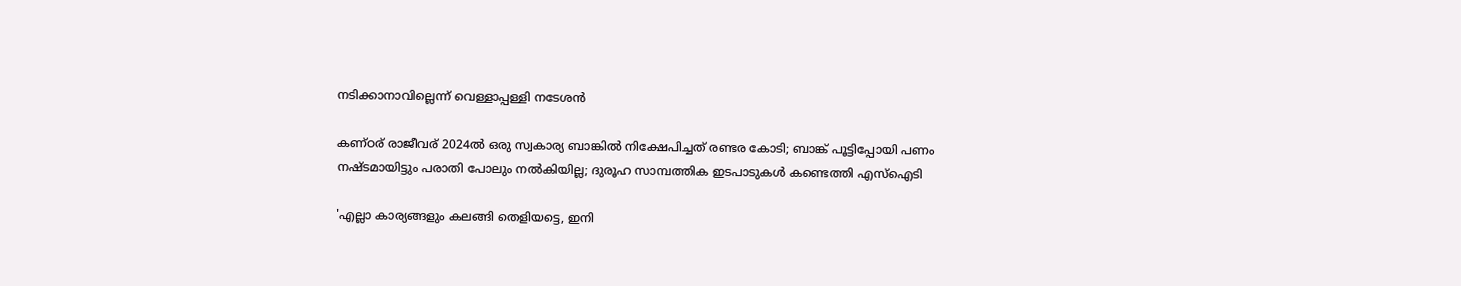നടിക്കാനാവില്ലെന്ന് വെള്ളാപ്പള്ളി നടേശൻ

കണ്ഠര് രാജീവര് 2024ല്‍ ഒരു സ്വകാര്യ ബാങ്കില്‍ നിക്ഷേപിച്ചത് രണ്ടര കോടി; ബാങ്ക് പൂട്ടിപ്പോയി പണം നഷ്ടമായിട്ടും പരാതി പോലും നല്‍കിയില്ല; ദുരൂഹ സാമ്പത്തിക ഇടപാടുകള്‍ കണ്ടെത്തി എസ്‌ഐടി

'എല്ലാ കാര്യങ്ങളും കലങ്ങി തെളിയട്ടെ, ഇനി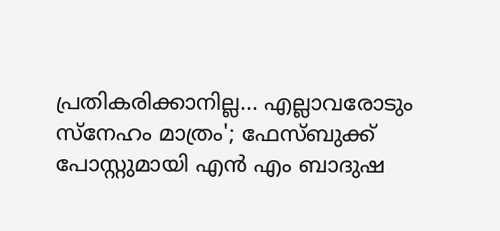പ്രതികരിക്കാനില്ല... എല്ലാവരോടും സ്നേഹം മാത്രം'; ഫേസ്ബുക്ക് പോസ്റ്റുമായി എൻ എം ബാദുഷ